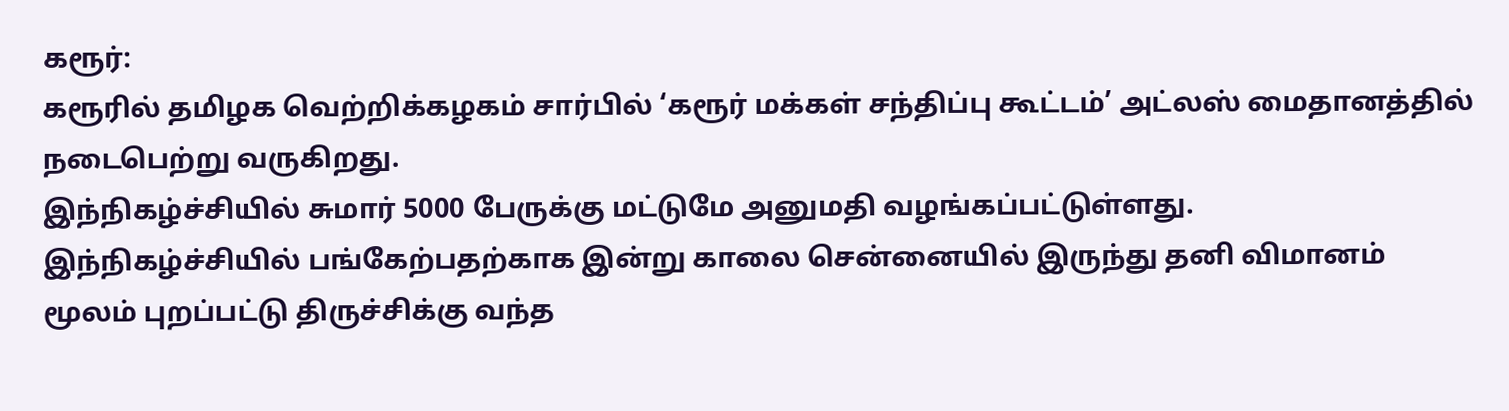கரூர்:
கரூரில் தமிழக வெற்றிக்கழகம் சார்பில் ‘கரூர் மக்கள் சந்திப்பு கூட்டம்’ அட்லஸ் மைதானத்தில் நடைபெற்று வருகிறது.
இந்நிகழ்ச்சியில் சுமார் 5000 பேருக்கு மட்டுமே அனுமதி வழங்கப்பட்டுள்ளது.
இந்நிகழ்ச்சியில் பங்கேற்பதற்காக இன்று காலை சென்னையில் இருந்து தனி விமானம் மூலம் புறப்பட்டு திருச்சிக்கு வந்த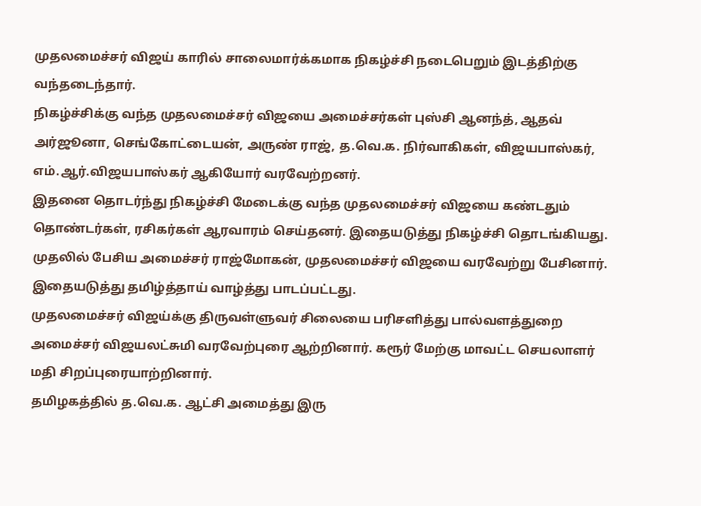முதலமைச்சர் விஜய் காரில் சாலைமார்க்கமாக நிகழ்ச்சி நடைபெறும் இடத்திற்கு வந்தடைந்தார்.
நிகழ்ச்சிக்கு வந்த முதலமைச்சர் விஜயை அமைச்சர்கள் புஸ்சி ஆனந்த், ஆதவ் அர்ஜூனா, செங்கோட்டையன், அருண் ராஜ், த.வெ.க. நிர்வாகிகள், விஜயபாஸ்கர், எம்.ஆர்.விஜயபாஸ்கர் ஆகியோர் வரவேற்றனர்.
இதனை தொடர்ந்து நிகழ்ச்சி மேடைக்கு வந்த முதலமைச்சர் விஜயை கண்டதும் தொண்டர்கள், ரசிகர்கள் ஆரவாரம் செய்தனர். இதையடுத்து நிகழ்ச்சி தொடங்கியது.
முதலில் பேசிய அமைச்சர் ராஜ்மோகன், முதலமைச்சர் விஜயை வரவேற்று பேசினார். இதையடுத்து தமிழ்த்தாய் வாழ்த்து பாடப்பட்டது.
முதலமைச்சர் விஜய்க்கு திருவள்ளுவர் சிலையை பரிசளித்து பால்வளத்துறை அமைச்சர் விஜயலட்சுமி வரவேற்புரை ஆற்றினார். கரூர் மேற்கு மாவட்ட செயலாளர் மதி சிறப்புரையாற்றினார்.
தமிழகத்தில் த.வெ.க. ஆட்சி அமைத்து இரு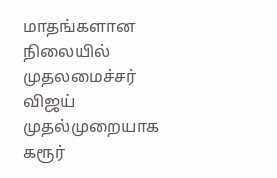மாதங்களான நிலையில் முதலமைச்சர் விஜய் முதல்முறையாக கரூர்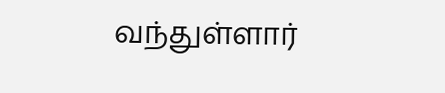வந்துள்ளார்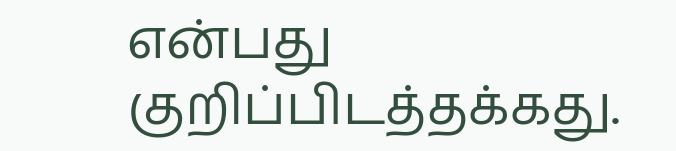என்பது குறிப்பிடத்தக்கது.